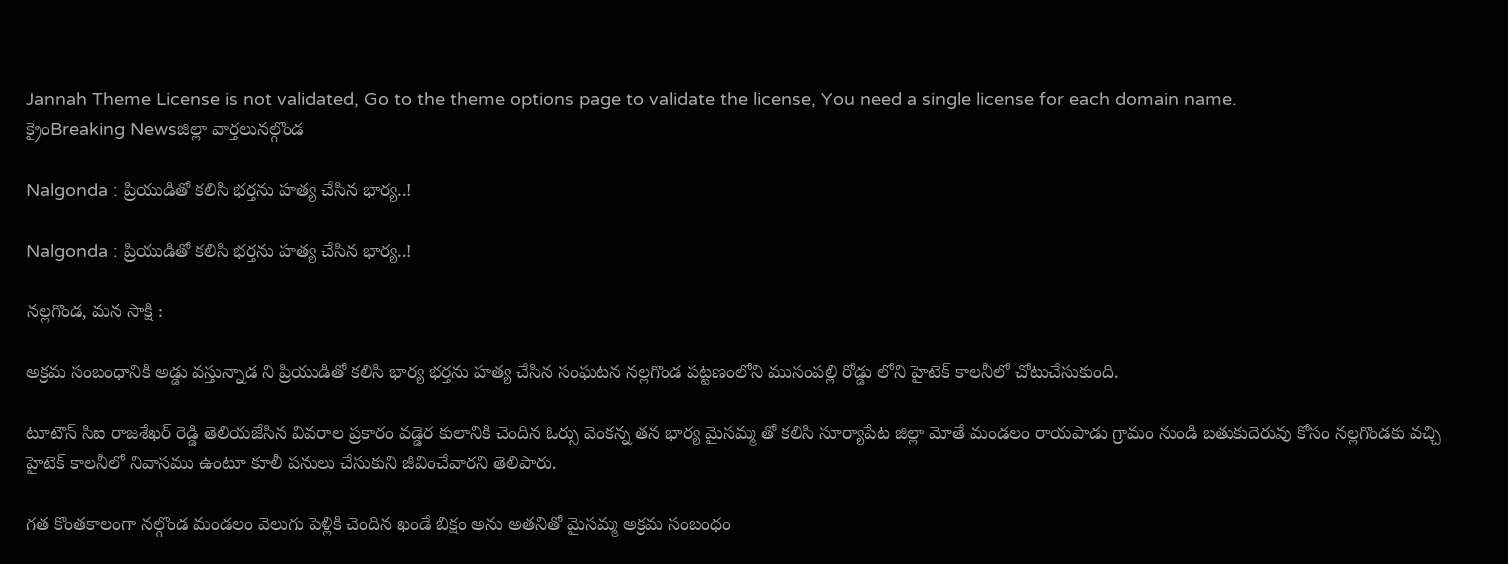Jannah Theme License is not validated, Go to the theme options page to validate the license, You need a single license for each domain name.
క్రైంBreaking Newsజిల్లా వార్తలునల్గొండ

Nalgonda : ప్రియుడితో కలిసి భర్తను హత్య చేసిన భార్య..!

Nalgonda : ప్రియుడితో కలిసి భర్తను హత్య చేసిన భార్య..!

నల్లగొండ, మన సాక్షి :

అక్రమ సంబంధానికి అడ్డు వస్తున్నాడ ని ప్రియుడితో కలిసి భార్య భర్తను హత్య చేసిన సంఘటన నల్లగొండ పట్టణంలోని ముసంపల్లి రోడ్డు లోని హైటెక్ కాలనీలో చోటుచేసుకుంది.

టూటౌన్ సిఐ రాజశేఖర్ రెడ్డి తెలియజేసిన వివరాల ప్రకారం వడ్డెర కులానికి చెందిన ఓర్సు వెంకన్న తన భార్య మైసమ్మ తో కలిసి సూర్యాపేట జిల్లా మోతే మండలం రాయపాడు గ్రామం నుండి బతుకుదెరువు కోసం నల్లగొండకు వచ్చి హైటెక్ కాలనీలో నివాసము ఉంటూ కూలీ పనులు చేసుకుని జీవించేవారని తెలిపారు.

గత కొంతకాలంగా నల్గొండ మండలం వెలుగు పెళ్లికి చెందిన ఖండే బిక్షం అను అతనితో మైసమ్మ అక్రమ సంబంధం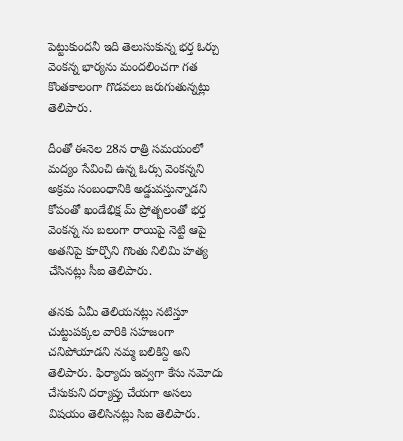పెట్టుకుందనీ ఇది తెలుసుకున్న భర్త ఓర్చు వెంకన్న భార్యను మందలించగా గత కొంతకాలంగా గొడవలు జరుగుతున్నట్లు తెలిపారు.

దీంతో ఈనెల 28న రాత్రి సమయంలో మద్యం సేవించి ఉన్న ఓర్సు వెంకన్నని అక్రమ సంబంధానికి అడ్డువస్తున్నాడని కోపంతో ఖండేభిక్ష మ్ ప్రోత్బలంతో భర్త వెంకన్న ను బలంగా రాయిపై నెట్టి ఆపై అతనిపై కూర్చొని గొంతు నిలిమి హత్య చేసినట్లు సీఐ తెలిపారు.

తనకు ఏమీ తెలియనట్లు నటిస్తూ చుట్టుపక్కల వారికి సహజంగా చనిపోయాడని నమ్మ బలికిన్ది అని తెలిపారు. ఫిర్యాదు ఇవ్వగా కేసు నమోదు చేసుకుని దర్యాప్తు చేయగా అసలు విషయం తెలిసినట్లు సిఐ తెలిపారు.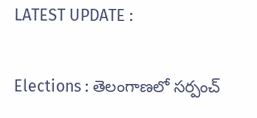LATEST UPDATE :

Elections : తెలంగాణలో సర్పంచ్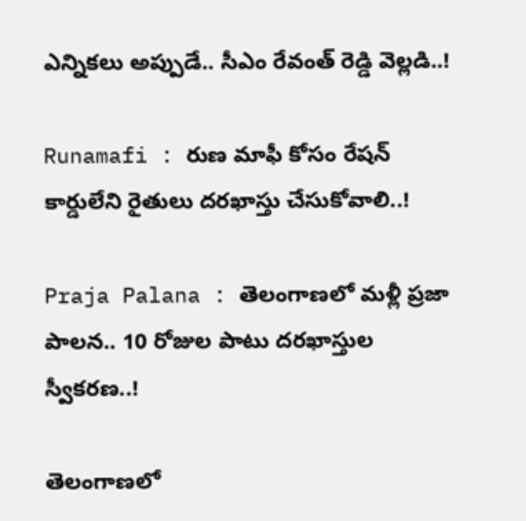ఎన్నికలు అప్పుడే.. సీఎం రేవంత్ రెడ్డి వెల్లడి..!

Runamafi : రుణ మాఫీ కోసం రేషన్ కార్డులేని రైతులు దరఖాస్తు చేసుకోవాలి..!

Praja Palana : తెలంగాణలో మళ్లీ ప్రజా పాలన.. 10 రోజుల పాటు దరఖాస్తుల స్వీకరణ..!

తెలంగాణలో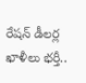రేషన్ డీలర్ల ఖాళీలు భర్తీ..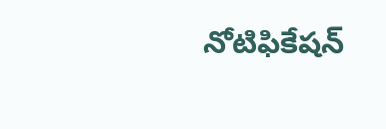నోటిఫికేషన్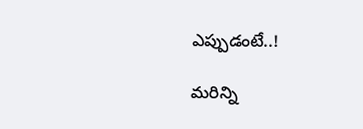ఎప్పుడంటే..!

మరిన్ని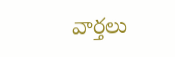వార్తలు